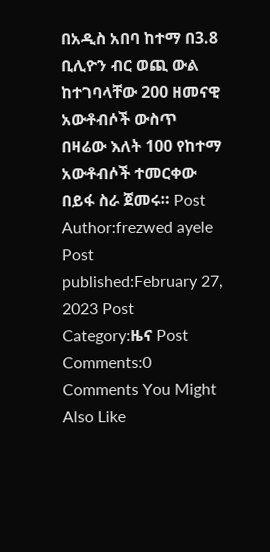በአዲስ አበባ ከተማ በ3.8 ቢሊዮን ብር ወጪ ውል ከተገባላቸው 200 ዘመናዊ አውቶብሶች ውስጥ በዛሬው እለት 100 የከተማ አውቶብሶች ተመርቀው በይፋ ስራ ጀመሩ። Post Author:frezwed ayele Post published:February 27, 2023 Post Category:ዜና Post Comments:0 Comments You Might Also Like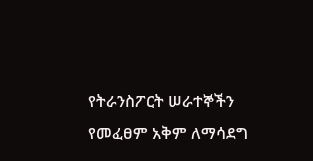የትራንስፖርት ሠራተኞችን የመፈፀም አቅም ለማሳደግ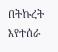በትኩረት እየተሰራ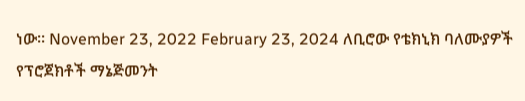ነው፡፡ November 23, 2022 February 23, 2024 ለቢሮው የቴክኒክ ባለሙያዎች የፕሮጀክቶች ማኔጅመንት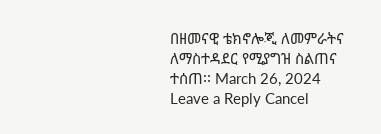በዘመናዊ ቴክኖሎጂ ለመምራትና ለማስተዳደር የሚያግዝ ስልጠና ተሰጠ፡፡ March 26, 2024 Leave a Reply Cancel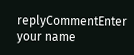replyCommentEnter your name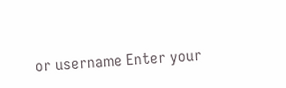or username Enter your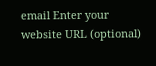email Enter your website URL (optional)